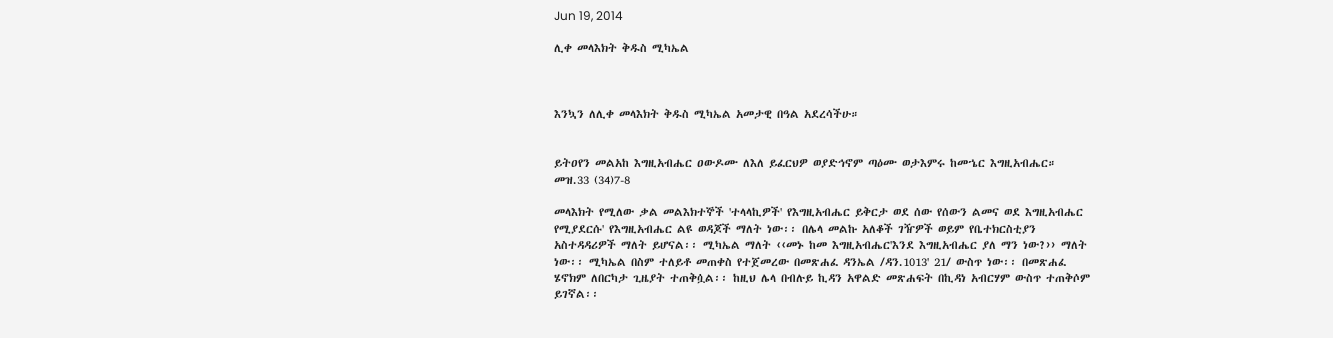Jun 19, 2014

ሊቀ መላእክት ቅዱስ ሚካኤል



እንኳን ለሊቀ መላእክት ቅዱስ ሚካኤል አመታዊ በዓል አደረሳችሁ።


ይትዐየን መልአከ እግዚአብሔር ዐውዶሙ ለእለ ይፈርህዎ ወያድኅኖም ጣዕሙ ወታእምሩ ከመኄር እግዚአብሔር። መዝ.33 (34)7-8

መላእክት የሚለው ቃል መልእክተኞች 'ተላላኪዎች' የእግዚአብሔር ይቅርታ ወደ ሰው የሰውን ልመና ወደ እግዚአብሔር የሚያደርሱ' የእግዚአብሔር ልዩ ወዳጆች ማለት ነው፡፡ በሌላ መልኩ አለቆች ገዥዎች ወይም የቤተክርስቲያን አስተዳዳሪዎች ማለት ይሆናል፡፡ ሚካኤል ማለት ‹‹መኑ ከመ እግዚአብሔር'እንደ እግዚአብሔር ያለ ማን ነው?›› ማለት ነው፡፡ ሚካኤል በስም ተለይቶ መጠቀስ የተጀመረው በመጽሐፈ ዳንኤል /ዳን.1013' 21/ ውስጥ ነው፡፡ በመጽሐፈ ሄኖክም ለበርካታ ጊዜያት ተጠቅሷል፡፡ ከዚህ ሌላ በብሉይ ኪዳን አዋልድ መጽሐፍት በኪዳነ አብርሃም ውስጥ ተጠቅሶም ይገኛል፡፡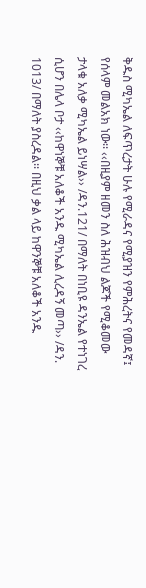ቅዱስ ሚካኤል ለፍጥረታት ሁሉ የሚራዳና የሚያዝን የምሕረትና የመዳኛ፤ የሰላም መልአክ ነው፡፡ ‹‹በዚያም ዘመን ስለ ሕዝብህ ልጆች የሚቆመው ታላቁ አለቃ ሚካኤል ይነሣል›› /ዳን.121/ በማለት በነቢዩ ዳንኤል የተነገረ ሲሆን በሌላ ቦታ ‹‹ከዋነኞቹ አለቆች አንዱ ሚካኤል ሊረዳኝ መጣ›› /ዳን. 1013/ በማለት ያስረዳል፡፡ በዚህ ቃል ላይ ከዋንኞቹ አለቆች አንዱ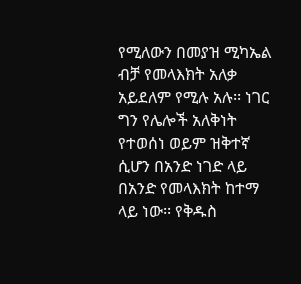የሚለውን በመያዝ ሚካኤል ብቻ የመላእክት አለቃ አይደለም የሚሉ አሉ፡፡ ነገር ግን የሌሎች አለቅነት የተወሰነ ወይም ዝቅተኛ ሲሆን በአንድ ነገድ ላይ በአንድ የመላእክት ከተማ ላይ ነው፡፡ የቅዱስ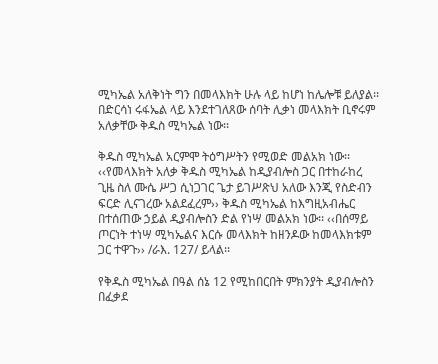ሚካኤል አለቅነት ግን በመላእክት ሁሉ ላይ ከሆነ ከሌሎቹ ይለያል፡፡ በድርሳነ ሩፋኤል ላይ እንደተገለጸው ሰባት ሊቃነ መላእክት ቢኖሩም አለቃቸው ቅዱስ ሚካኤል ነው፡፡

ቅዱስ ሚካኤል አርምሞ ትዕግሥትን የሚወድ መልአክ ነው፡፡ ‹‹የመላእክት አለቃ ቅዱስ ሚካኤል ከዲያብሎስ ጋር በተከራከረ ጊዜ ስለ ሙሴ ሥጋ ሲነጋገር ጌታ ይገሥጽህ አለው እንጂ የስድብን ፍርድ ሊናገረው አልደፈረም›› ቅዱስ ሚካኤል ከእግዚአብሔር በተሰጠው ኃይል ዲያብሎስን ድል የነሣ መልአክ ነው፡፡ ‹‹በሰማይ ጦርነት ተነሣ ሚካኤልና እርሱ መላእክት ከዘንዶው ከመላእክቱም ጋር ተዋጉ›› /ራእ. 127/ ይላል፡፡

የቅዱስ ሚካኤል በዓል ሰኔ 12 የሚከበርበት ምክንያት ዲያብሎስን በፈቃደ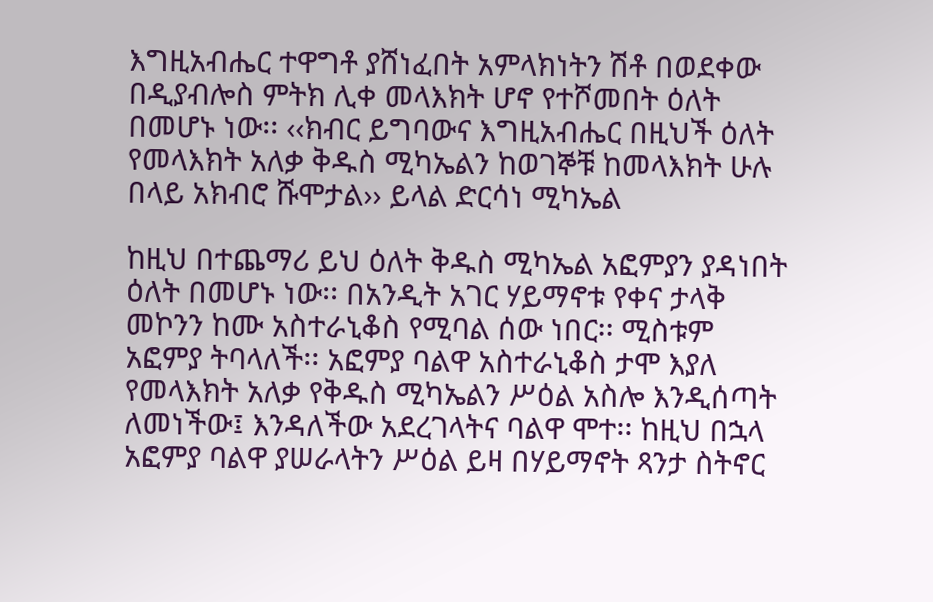እግዚአብሔር ተዋግቶ ያሸነፈበት አምላክነትን ሽቶ በወደቀው በዲያብሎስ ምትክ ሊቀ መላእክት ሆኖ የተሾመበት ዕለት በመሆኑ ነው፡፡ ‹‹ክብር ይግባውና እግዚአብሔር በዚህች ዕለት የመላእክት አለቃ ቅዱስ ሚካኤልን ከወገኞቹ ከመላእክት ሁሉ በላይ አክብሮ ሹሞታል›› ይላል ድርሳነ ሚካኤል

ከዚህ በተጨማሪ ይህ ዕለት ቅዱስ ሚካኤል አፎምያን ያዳነበት ዕለት በመሆኑ ነው፡፡ በአንዲት አገር ሃይማኖቱ የቀና ታላቅ መኮንን ከሙ አስተራኒቆስ የሚባል ሰው ነበር፡፡ ሚስቱም አፎምያ ትባላለች፡፡ አፎምያ ባልዋ አስተራኒቆስ ታሞ እያለ የመላእክት አለቃ የቅዱስ ሚካኤልን ሥዕል አስሎ እንዲሰጣት ለመነችው፤ እንዳለችው አደረገላትና ባልዋ ሞተ፡፡ ከዚህ በኋላ አፎምያ ባልዋ ያሠራላትን ሥዕል ይዛ በሃይማኖት ጻንታ ስትኖር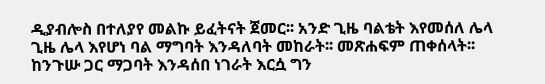ዲያብሎስ በተለያየ መልኩ ይፈትናት ጀመር፡፡ አንድ ጊዜ ባልቴት እየመሰለ ሌላ ጊዜ ሌላ እየሆነ ባል ማግባት እንዳለባት መከራት፡፡ መጽሐፍም ጠቀሰላት፡፡ ከንጉሡ ጋር ማጋባት እንዳሰበ ነገራት እርሷ ግን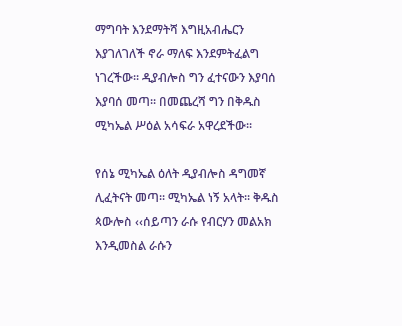ማግባት እንደማትሻ እግዚአብሔርን እያገለገለች ኖራ ማለፍ እንደምትፈልግ ነገረችው፡፡ ዲያብሎስ ግን ፈተናውን እያባሰ እያባሰ መጣ፡፡ በመጨረሻ ግን በቅዱስ ሚካኤል ሥዕል አሳፍራ አዋረደችው፡፡

የሰኔ ሚካኤል ዕለት ዲያብሎስ ዳግመኛ ሊፈትናት መጣ፡፡ ሚካኤል ነኝ አላት፡፡ ቅዱስ ጳውሎስ ‹‹ሰይጣን ራሱ የብርሃን መልአክ እንዲመስል ራሱን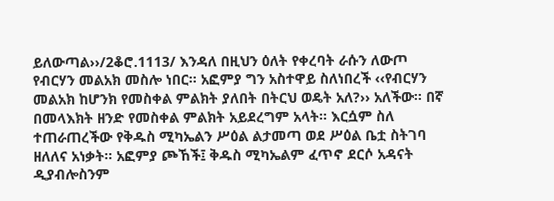ይለውጣል››/2ቆሮ.1113/ እንዳለ በዚህን ዕለት የቀረባት ራሱን ለውጦ የብርሃን መልአክ መስሎ ነበር፡፡ አፎምያ ግን አስተዋይ ስለነበረች ‹‹የብርሃን መልአክ ከሆንክ የመስቀል ምልክት ያለበት በትርህ ወዴት አለ?›› አለችው፡፡ በኛ በመላእክት ዘንድ የመስቀል ምልክት አይደረግም አላት፡፡ እርሷም ስለ ተጠራጠረችው የቅዱስ ሚካኤልን ሥዕል ልታመጣ ወደ ሥዕል ቤቷ ስትገባ ዘለለና አነቃት፡፡ አፎምያ ጮኸች፤ ቅዱስ ሚካኤልም ፈጥኖ ደርሶ አዳናት ዲያብሎስንም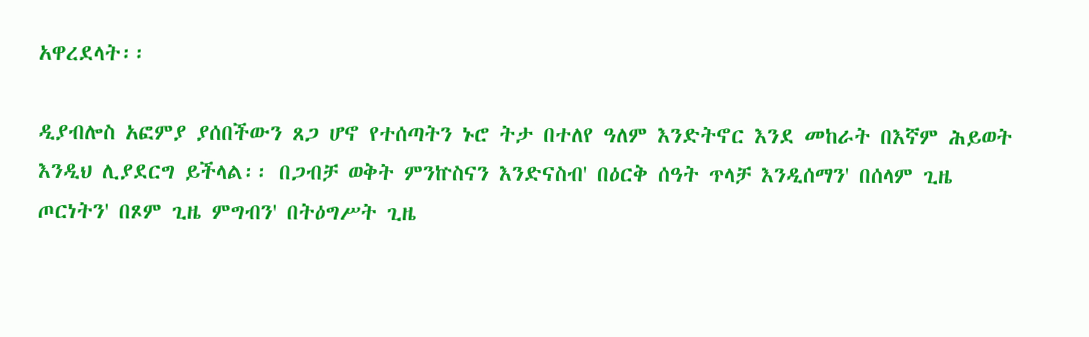አዋረደላት፡፡

ዲያብሎስ አፎምያ ያሰበችውን ጸጋ ሆኖ የተሰጣትን ኑሮ ትታ በተለየ ዓለም እንድትኖር እንደ መከራት በእኛም ሕይወት እንዲህ ሊያደርግ ይችላል፡፡ በጋብቻ ወቅት ምንኵስናን እንድናስብ' በዕርቅ ሰዓት ጥላቻ እንዲሰማን' በሰላም ጊዜ ጦርነትን' በጾም ጊዜ ምግብን' በትዕግሥት ጊዜ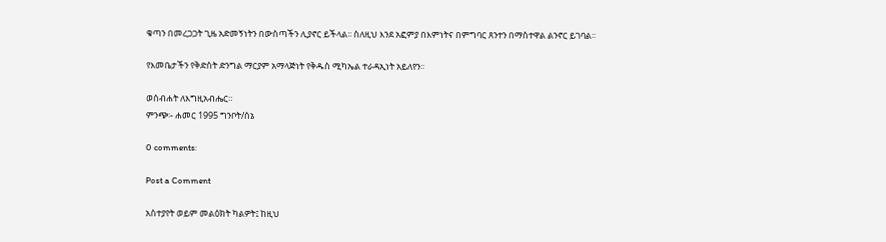ቁጣን በመረጋጋት ጊዜ አድመኝነትን በውስጣችን ሊያኖር ይችላል፡፡ ስለዚህ እንደ አፎምያ በእምነትና በምግባር ጸንተን በማስተዋል ልንኖር ይገባል፡፡

የእመቤታችን የቅድስት ድንግል ማርያም አማላጅነት የቅዱስ ሚካኤል ተራዳኢነት አይለየን፡፡

ወስብሐት ለእግዚአብሔር።
ምንጭ፡- ሐመር 1995 ግንቦት/ሰኔ

0 comments:

Post a Comment

አስተያየት ወይም መልዕክት ካልዎት፤ ከዚህ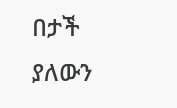በታች ያለውን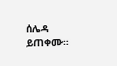ሰሌዳ ይጠቀሙ።